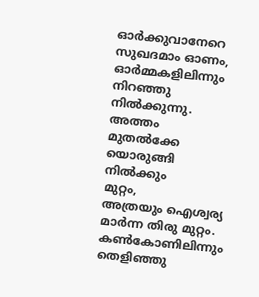ഓർക്കുവാനേറെ
സുഖദമാം ഓണം,
ഓർമ്മകളിലിന്നും
നിറഞ്ഞു നിൽക്കുന്നു.
അത്തം മുതൽക്കേ യൊരുങ്ങി നിൽക്കും
മുറ്റം,
അത്രയും ഐശ്വര്യ മാർന്ന തിരു മുറ്റം.
കൺകോണിലിന്നും
തെളിഞ്ഞു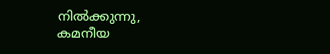നിൽക്കുന്നു,
കമനീയ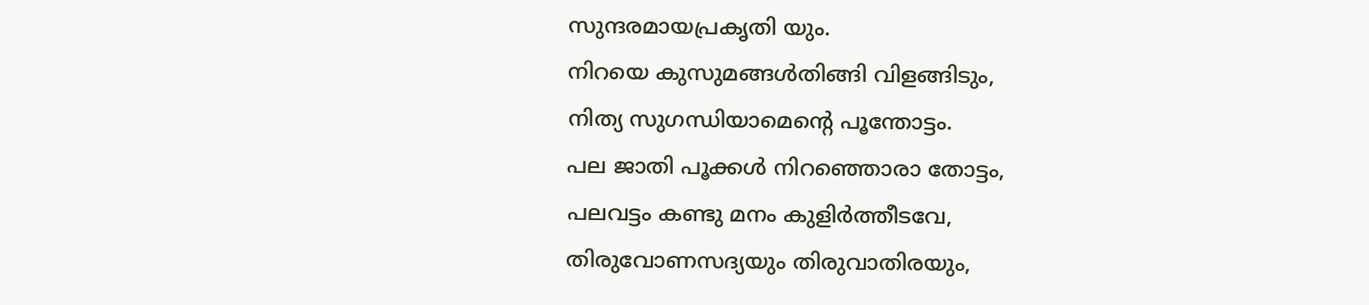സുന്ദരമായപ്രകൃതി യും.
നിറയെ കുസുമങ്ങൾതിങ്ങി വിളങ്ങിടും,
നിത്യ സുഗന്ധിയാമെന്റെ പൂന്തോട്ടം.
പല ജാതി പൂക്കൾ നിറഞ്ഞൊരാ തോട്ടം,
പലവട്ടം കണ്ടു മനം കുളിർത്തീടവേ,
തിരുവോണസദ്യയും തിരുവാതിരയും,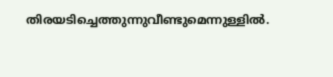തിരയടിച്ചെത്തുന്നുവീണ്ടുമെന്നുള്ളിൽ.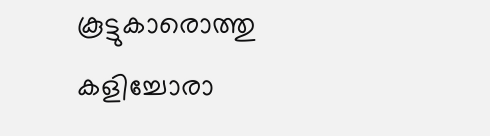കൂട്ടുകാരൊത്തു കളിച്ചോരാ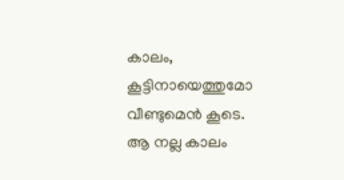കാലം,
കൂട്ടിനായെത്തുമോ
വീണ്ടുമെൻ കൂടെ.
ആ നല്ല കാലം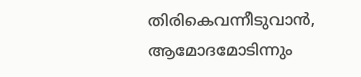തിരികെവന്നീടുവാൻ,
ആമോദമോടിന്നും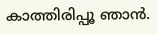കാത്തിരിപ്പൂ ഞാൻ.